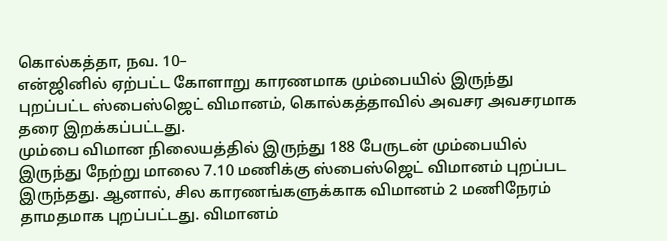கொல்கத்தா, நவ. 10–
என்ஜினில் ஏற்பட்ட கோளாறு காரணமாக மும்பையில் இருந்து புறப்பட்ட ஸ்பைஸ்ஜெட் விமானம், கொல்கத்தாவில் அவசர அவசரமாக தரை இறக்கப்பட்டது.
மும்பை விமான நிலையத்தில் இருந்து 188 பேருடன் மும்பையில் இருந்து நேற்று மாலை 7.10 மணிக்கு ஸ்பைஸ்ஜெட் விமானம் புறப்பட இருந்தது. ஆனால், சில காரணங்களுக்காக விமானம் 2 மணிநேரம் தாமதமாக புறப்பட்டது. விமானம்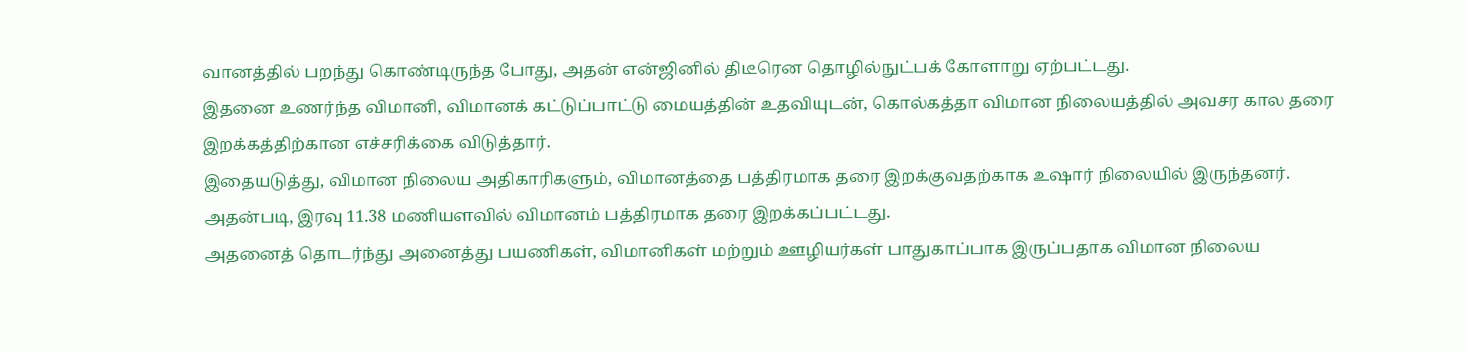வானத்தில் பறந்து கொண்டிருந்த போது, அதன் என்ஜினில் திடீரென தொழில்நுட்பக் கோளாறு ஏற்பட்டது.
இதனை உணர்ந்த விமானி, விமானக் கட்டுப்பாட்டு மையத்தின் உதவியுடன், கொல்கத்தா விமான நிலையத்தில் அவசர கால தரை இறக்கத்திற்கான எச்சரிக்கை விடுத்தார்.
இதையடுத்து, விமான நிலைய அதிகாரிகளும், விமானத்தை பத்திரமாக தரை இறக்குவதற்காக உஷார் நிலையில் இருந்தனர். அதன்படி, இரவு 11.38 மணியளவில் விமானம் பத்திரமாக தரை இறக்கப்பட்டது.
அதனைத் தொடர்ந்து அனைத்து பயணிகள், விமானிகள் மற்றும் ஊழியர்கள் பாதுகாப்பாக இருப்பதாக விமான நிலைய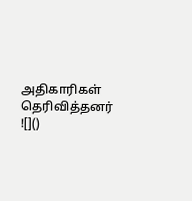அதிகாரிகள் தெரிவித்தனர்
![]()